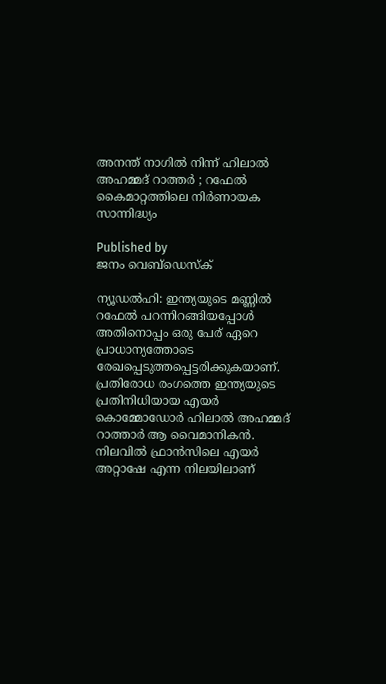അനന്ത് ‌നാഗിൽ നിന്ന് ഹിലാൽ അഹമ്മദ് റാത്തർ ; റഫേൽ കൈമാറ്റത്തിലെ നിർണായക സാന്നിദ്ധ്യം

Published by
ജനം വെബ്‌ഡെസ്ക്

ന്യൂഡല്‍ഹി: ഇന്ത്യയുടെ മണ്ണില്‍ റഫേല്‍ പറന്നിറങ്ങിയപ്പോള്‍ അതിനൊപ്പം ഒരു പേര് ഏറെ പ്രാധാന്യത്തോടെ രേഖപ്പെടുത്തപ്പെട്ടരിക്കുകയാണ്. പ്രതിരോധ രംഗത്തെ ഇന്ത്യയുടെ പ്രതിനിധിയായ എയര്‍ കൊമ്മോഡോര്‍ ഹിലാല്‍ അഹമ്മദ് റാത്താര്‍ ആ വൈമാനികന്‍. നിലവില്‍ ഫ്രാന്‍സിലെ എയര്‍ അറ്റാഷേ എന്ന നിലയിലാണ്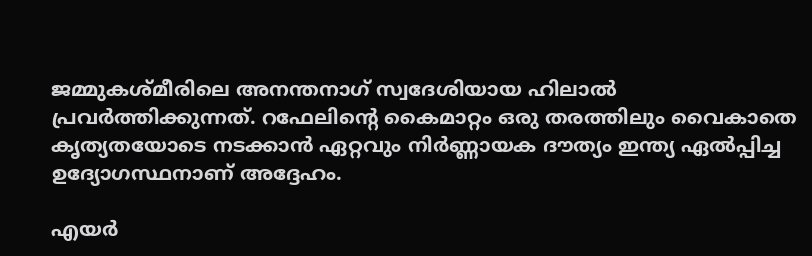ജമ്മുകശ്മീരിലെ അനന്തനാഗ് സ്വദേശിയായ ഹിലാല്‍ പ്രവര്‍ത്തിക്കുന്നത്. റഫേലിന്റെ കൈമാറ്റം ഒരു തരത്തിലും വൈകാതെ കൃത്യതയോടെ നടക്കാന്‍ ഏറ്റവും നിര്‍ണ്ണായക ദൗത്യം ഇന്ത്യ ഏല്‍പ്പിച്ച ഉദ്യോഗസ്ഥനാണ് അദ്ദേഹം.

എയര്‍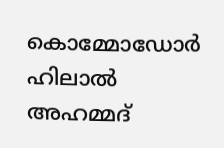കൊമ്മോഡോര്‍ ഹിലാല്‍ അഹമ്മദ്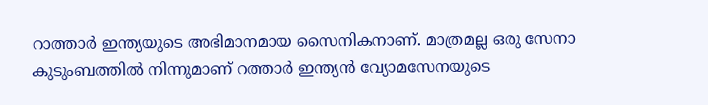റാത്താര്‍ ഇന്ത്യയുടെ അഭിമാനമായ സൈനികനാണ്. മാത്രമല്ല ഒരു സേനാ കുടുംബത്തില്‍ നിന്നുമാണ് റത്താര്‍ ഇന്ത്യന്‍ വ്യോമസേനയുടെ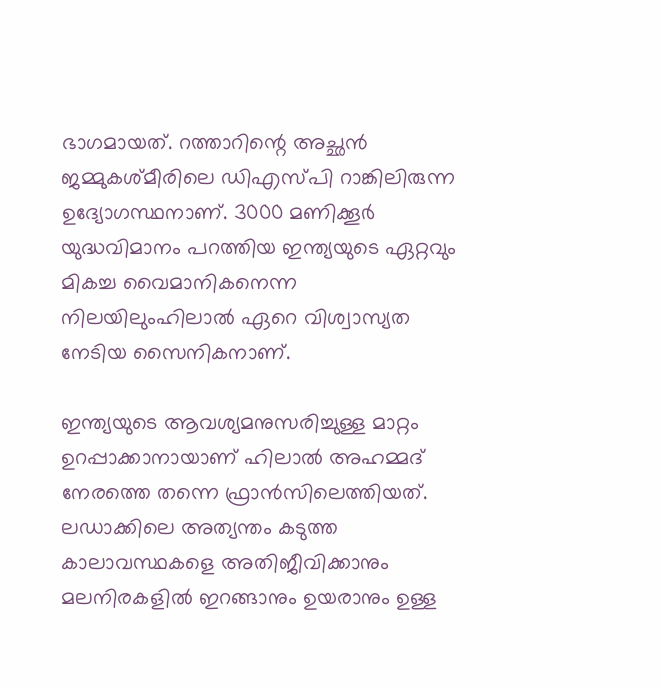ഭാഗമായത്. റത്താറിന്റെ അച്ഛന്‍ ജമ്മുകശ്മീരിലെ ഡിഎസ്പി റാങ്കിലിരുന്ന ഉദ്യോഗസ്ഥനാണ്. 3000 മണിക്കൂര്‍ യുദ്ധവിമാനം പറത്തിയ ഇന്ത്യയുടെ ഏറ്റവും മികച്ച വൈമാനികനെന്ന നിലയിലുംഹിലാല്‍ ഏറെ വിശ്വാസ്യത നേടിയ സൈനികനാണ്.

ഇന്ത്യയുടെ ആവശ്യമനുസരിച്ചുള്ള മാറ്റം ഉറപ്പാക്കാനായാണ് ഹിലാൽ അഹമ്മദ് നേരത്തെ തന്നെ ഫ്രാൻസിലെത്തിയത്. ലഡാക്കിലെ അത്യന്തം കടുത്ത കാലാവസ്ഥകളെ അതിജീവിക്കാനും മലനിരകളില്‍ ഇറങ്ങാനും ഉയരാനും ഉള്ള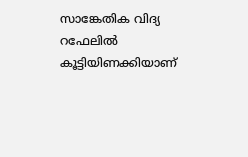സാങ്കേതിക വിദ്യ റഫേലില്‍ കൂട്ടിയിണക്കിയാണ്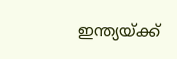ഇന്ത്യയ്‌ക്ക്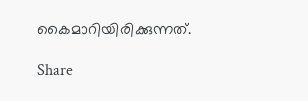കൈമാറിയിരിക്കുന്നത്.

Share